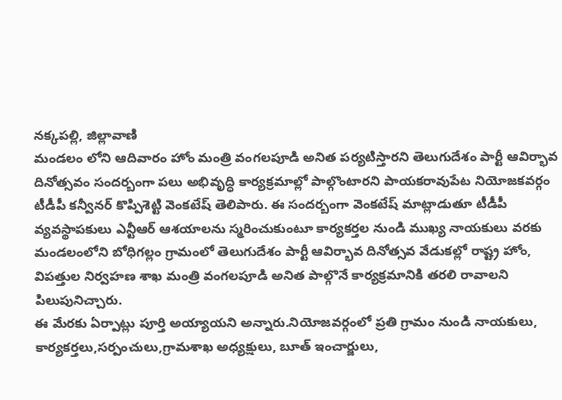నక్కపల్లి, జిల్లావాణి
మండలం లోని ఆదివారం హోం మంత్రి వంగలపూడి అనిత పర్యటిస్తారని తెలుగుదేశం పార్టీ ఆవిర్భావ దినోత్సవం సందర్బంగా పలు అభివృద్ధి కార్యక్రమాల్లో పాల్గొంటారని పాయకరావుపేట నియోజకవర్గం టీడీపీ కన్వీనర్ కొప్పిశెట్టి వెంకటేష్ తెలిపారు. ఈ సందర్బంగా వెంకటేష్ మాట్లాడుతూ టీడీపీ వ్యవస్థాపకులు ఎన్టీఆర్ ఆశయాలను స్మరించుకుంటూ కార్యకర్తల నుండి ముఖ్య నాయకులు వరకు మండలంలోని బోధిగల్లం గ్రామంలో తెలుగుదేశం పార్టీ ఆవిర్భావ దినోత్సవ వేడుకల్లో రాష్ట్ర హోం, విపత్తుల నిర్వహణ శాఖ మంత్రి వంగలపూడి అనిత పాల్గొనే కార్యక్రమానికి తరలి రావాలని పిలుపునిచ్చారు.
ఈ మేరకు ఏర్పాట్లు పూర్తి అయ్యాయని అన్నారు.నియోజవర్గంలో ప్రతి గ్రామం నుండి నాయకులు, కార్యకర్తలు,సర్పంచులు,గ్రామశాఖ అధ్యక్షులు, బూత్ ఇంచార్జులు,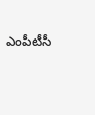ఎంపీటీసీ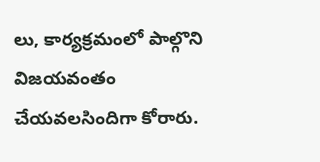లు, కార్యక్రమంలో పాల్గొని విజయవంతం చేయవలసిందిగా కోరారు.